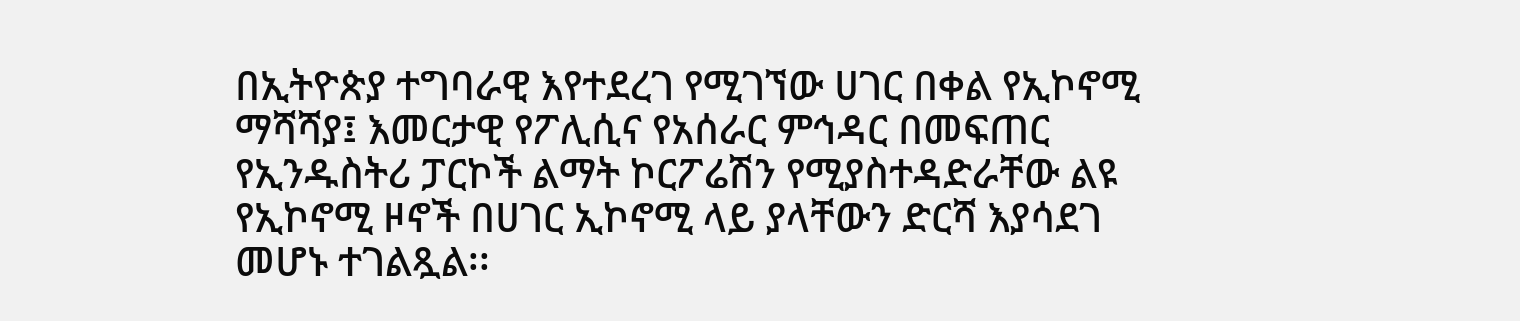በኢትዮጵያ ተግባራዊ እየተደረገ የሚገኘው ሀገር በቀል የኢኮኖሚ ማሻሻያ፤ እመርታዊ የፖሊሲና የአሰራር ምኅዳር በመፍጠር የኢንዱስትሪ ፓርኮች ልማት ኮርፖሬሽን የሚያስተዳድራቸው ልዩ የኢኮኖሚ ዞኖች በሀገር ኢኮኖሚ ላይ ያላቸውን ድርሻ እያሳደገ መሆኑ ተገልጿል፡፡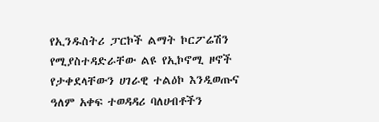የኢንዱስትሪ ፓርኮች ልማት ኮርፖሬሽን የሚያስተዳድራቸው ልዩ የኢኮኖሚ ዞኖች የታቀደላቸውን ሀገራዊ ተልዕኮ እንዲወጡና ዓለም አቀፍ ተወዳዳሪ ባለሀብቶችን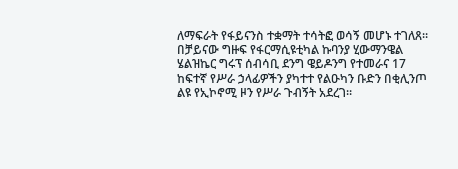ለማፍራት የፋይናንስ ተቋማት ተሳትፎ ወሳኝ መሆኑ ተገለጸ።
በቻይናው ግዙፍ የፋርማሲዩቲካል ኩባንያ ሂውማንዌል ሄልዝኬር ግሩፕ ሰብሳቢ ደንግ ዌይዶንግ የተመራና 17 ከፍተኛ የሥራ ኃላፊዎችን ያካተተ የልዑካን ቡድን በቂሊንጦ ልዩ የኢኮኖሚ ዞን የሥራ ጉብኝት አደረገ።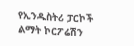የኢንዱስትሪ ፓርኮች ልማት ኮርፖሬሽን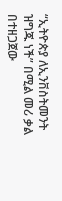“ኢትዮጵያ ለኢንቨስትመንት ዝግጁ ነች” በሚል መሪ ቃል በተዘጋጀው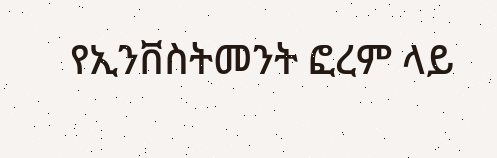የኢንቨስትመንት ፎረም ላይ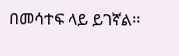በመሳተፍ ላይ ይገኛል፡፡